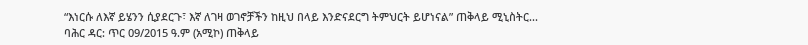“እነርሱ ለእኛ ይሄንን ሲያደርጉ፣ እኛ ለገዛ ወገኖቻችን ከዚህ በላይ እንድናደርግ ትምህርት ይሆነናል” ጠቅላይ ሚኒስትር...
ባሕር ዳር: ጥር 09/2015 ዓ.ም (አሚኮ) ጠቅላይ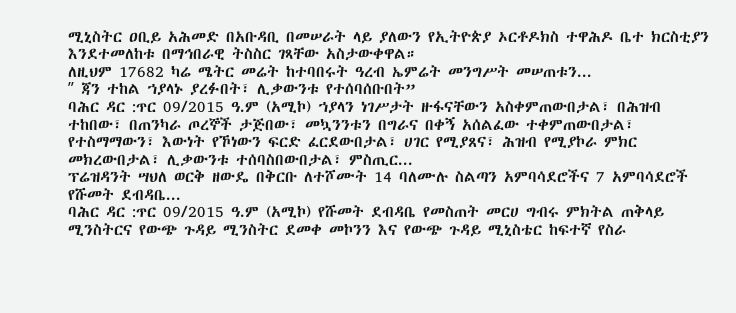ሚኒስትር ዐቢይ አሕመድ በአቡዳቢ በመሠራት ላይ ያለውን የኢትዮጵያ ኦርቶዶክስ ተዋሕዶ ቤተ ክርስቲያን እንደተመለከቱ በማኅበራዊ ትስስር ገጻቸው አስታውቀዋል።
ለዚህም 17682 ካሬ ሜትር መሬት ከተባበሩት ዓረብ ኤምሬት መንግሥት መሠጠቱን...
ʺ ጃን ተከል ኀያላኑ ያረፉበት፣ ሊቃውንቱ የተሰባሰቡበት”
ባሕር ዳር :ጥር 09/2015 ዓ.ም (አሚኮ) ኀያላን ነገሥታት ዙፋናቸውን አስቀምጠውበታል፣ በሕዝብ ተከበው፣ በጠንካራ ጦረኞች ታጅበው፣ መኳንንቱን በግራና በቀኝ አሰልፈው ተቀምጠውበታል፣ የተስማማውን፣ እውነት የኾነውን ፍርድ ፈርደውበታል፣ ሀገር የሚያጸና፣ ሕዝብ የሚያኮራ ምክር መክረውበታል፣ ሊቃውንቱ ተሰባስበውበታል፣ ምስጢር...
ፕሬዝዳንት ሣህለ ወርቅ ዘውዴ በቅርቡ ለተሾሙት 14 ባለሙሉ ስልጣን አምባሳደሮችና 7 አምባሳደሮች የሹመት ደብዳቤ...
ባሕር ዳር :ጥር 09/2015 ዓ.ም (አሚኮ) የሹመት ደብዳቤ የመስጠት መርሀ ግብሩ ምክትል ጠቅላይ ሚንስትርና የውጭ ጉዳይ ሚንስትር ደመቀ መኮንን እና የውጭ ጉዳይ ሚኒስቴር ከፍተኛ የስራ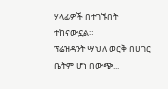ሃላፊዎች በተገኙበት ተከናውኗል።
ፕሬዝዳንት ሣህለ ወርቅ በሀገር ቤትም ሆነ በውጭ...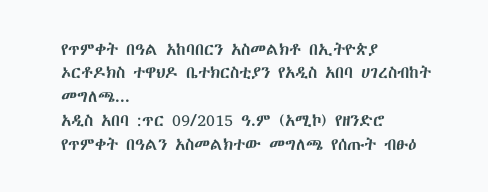የጥምቀት በዓል አከባበርን አስመልክቶ በኢትዮጵያ ኦርቶዶክስ ተዋህዶ ቤተክርስቲያን የአዲስ አበባ ሀገረስብከት መግለጫ...
አዲስ አበባ :ጥር 09/2015 ዓ.ም (አሚኮ) የዘንድሮ የጥምቀት በዓልን አስመልክተው መግለጫ የሰጡት ብፁዕ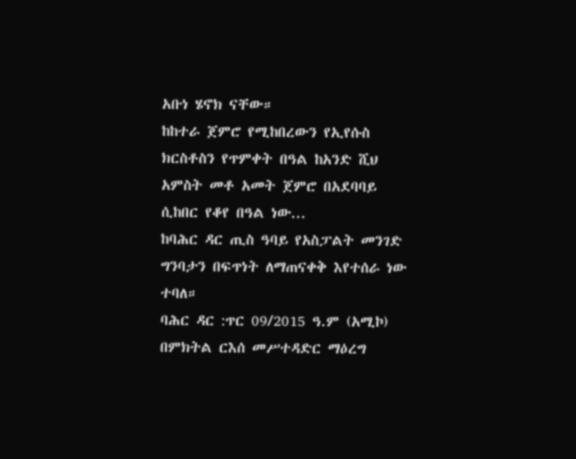አቡነ ሄኖክ ናቸው።
ከከተራ ጀምሮ የሚከበረውን የኢየሱስ ክርስቶስን የጥምቀት በዓል ከአንድ ሺህ አምስት መቶ አመት ጀምሮ በአደባባይ ሲከበር የቆየ በዓል ነው...
ከባሕር ዳር ጢስ ዓባይ የአስፓልት መንገድ ግንባታን በፍጥነት ለማጠናቀቅ እየተሰራ ነው ተባለ።
ባሕር ዳር :ጥር 09/2015 ዓ.ም (አሚኮ) በምክትል ርእሰ መሥተዳድር ማዕረግ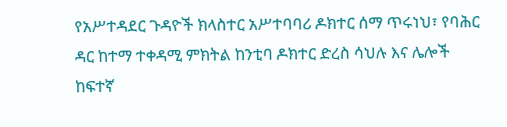የአሥተዳደር ጉዳዮች ክላስተር አሥተባባሪ ዶክተር ሰማ ጥሩነህ፣ የባሕር ዳር ከተማ ተቀዳሚ ምክትል ከንቲባ ዶክተር ድረስ ሳህሉ እና ሌሎች ከፍተኛ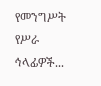የመንግሥት የሥራ ኅላፊዎች...